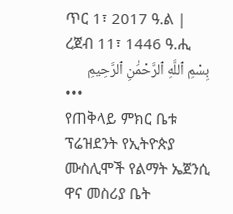ጥር 1፣ 2017 ዓ.ል | ረጀብ 11፣ 1446 ዓ.ሒ
بِسْمِ ٱللَّهِ ٱلرَّحْمَٰنِ ٱلرَّحِيمِ
•••
የጠቅላይ ምክር ቤቱ ፕሬዝደንት የኢትዮጵያ ሙስሊሞች የልማት ኤጀንሲ ዋና መስሪያ ቤት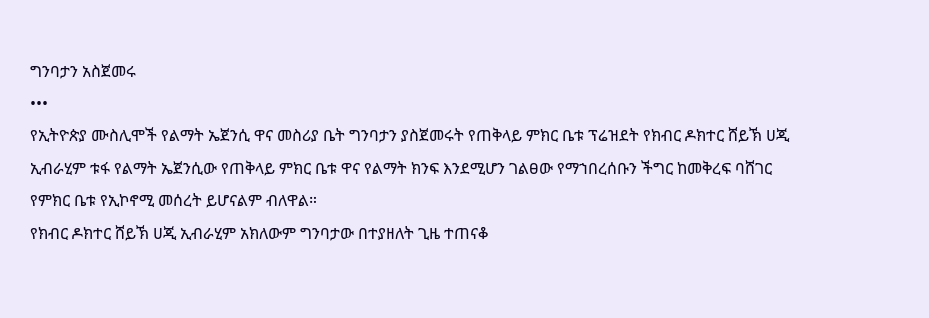ግንባታን አስጀመሩ
•••
የኢትዮጵያ ሙስሊሞች የልማት ኤጀንሲ ዋና መስሪያ ቤት ግንባታን ያስጀመሩት የጠቅላይ ምክር ቤቱ ፕሬዝደት የክብር ዶክተር ሸይኽ ሀጂ ኢብራሂም ቱፋ የልማት ኤጀንሲው የጠቅላይ ምክር ቤቱ ዋና የልማት ክንፍ እንደሚሆን ገልፀው የማኀበረሰቡን ችግር ከመቅረፍ ባሸገር የምክር ቤቱ የኢኮኖሚ መሰረት ይሆናልም ብለዋል።
የክብር ዶክተር ሸይኽ ሀጂ ኢብራሂም አክለውም ግንባታው በተያዘለት ጊዜ ተጠናቆ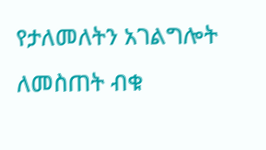የታለመለትን አገልግሎት ለመስጠት ብቁ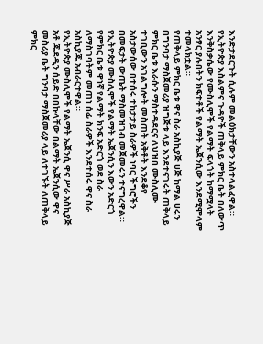እንድታደርጉት ሲሉም መልዕክታቸውን አስተላልፈዋል።
የኢትዮጵያ እስልምና ጉዳዮች ጠቅላይ ምክር ቤት በለውጥ እንቅስቃሴው የሙስሊሞች የልማት ፍላጎት ከማሟላት አንፃር ያሉበትን ክፍተቶች የልማት ኤጀንሲው እንደሚሞላም ተመላክቷል።
የጠቅላይ ምክር ቤቱ ዋና ስራ አስኪያጅ ሀጅ ከማል ሀሩን በግንባታ ማስጀመሪያ ዝግጅቱ ላይ እንደተናገሩት ጠቅላይ ምክር ቤቱ እራሱን ማስተዳደርና ለህዝበ ሙስሊሙ ተገቢውን አገልግሎት መስጠት አቅቶት እንደቆየ አስታውሰው በተሰሩ ተከታታይ ስራዎች ነባር ችግሮችን በመፍታት ውጤት ማስመዝገብ መጀመሩን ተናግረዋል።
የኢትዮጵያ ሙስሊሞች የልማት ኤጀንሲን እውን አድርጎ የምክር ቤቱ ዋነኛ የልማት ክንፍ አድርጎ ወደ ስራ ለማስገባትም መጠነ ሰፊ ስራዎች እንደተሰሩ ዋና ስራ አስኪያጁ አብራርተዋል።
የኢትዮጵያ ሙስሊሞች የልማት ኤጀንሲ ዋና ሥራ አስኪያጅ አቶ ጁደዲን ሰይድ በበኩላቸው በልማት ኤጀንሲው ዋና መስሪያ ቤት ግንባታ ማስጀመሪያ ላይ ለተገኙት ለጠቅላይ ምክር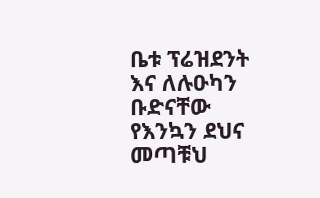ቤቱ ፕሬዝደንት እና ለሉዑካን ቡድናቸው የእንኳን ደህና መጣቹህ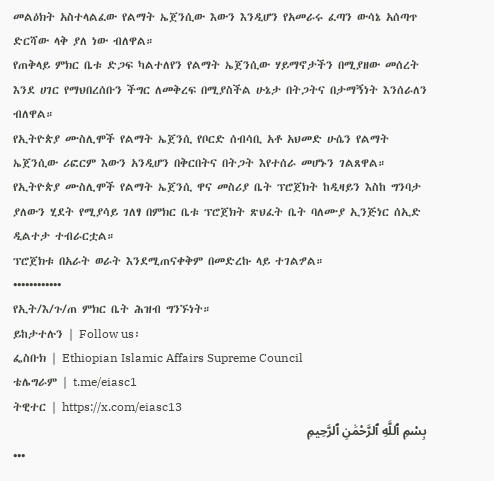መልዕክት አስተላልፈው የልማት ኤጀንሲው እውን እንዲሆን የአመራሩ ፈጣን ውሳኔ አሰጣጥ ድርሻው ላቅ ያለ ነው ብለዋል።
የጠቅላይ ምክር ቤቱ ድጋፍ ካልተለየን የልማት ኤጀንሲው ሃይማኖታችን በሚያዘው መሰረት እንደ ሀገር የማህበረሰቡን ችግር ለመቅረፍ በሚያስችል ሁኔታ በትጋትና በታማኝነት እንሰራለን ብለዋል።
የኢትዮጵያ ሙስሊሞች የልማት ኤጀንሲ የቦርድ ሰብሳቢ አቶ አህመድ ሁሴን የልማት ኤጀንሲው ሪፎርም እውን አንዲሆን በቅርበትና በትጋት እየተሰራ መሆኑን ገልጸዋል።
የኢትዮጵያ ሙስሊሞች የልማት ኤጀንሲ ዋና መስሪያ ቤት ፕሮጀክት ከዲዛይን እስከ ግንባታ ያለውን ሂደት የሚያሳይ ገለፃ በምክር ቤቱ ፕሮጀክት ጽህፈት ቤት ባለሙያ ኢንጅነር ሰኢድ ዲልተታ ተብራርቷል።
ፕሮጀክቱ በአራት ወራት እንደሚጠናቀቅም በመድረኩ ላይ ተገልፇል።
••••••••••••
የኢት/እ/ጉ/ጠ ምክር ቤት ሕዝብ ግንኙነት።
ይከታተሉን | Follow us፡
ፌስቡክ | Ethiopian Islamic Affairs Supreme Council
ቴሌግራም | t.me/eiasc1
ትዊተር | https://x.com/eiasc13
بِسْمِ ٱللَّهِ ٱلرَّحْمَٰنِ ٱلرَّحِيمِ
•••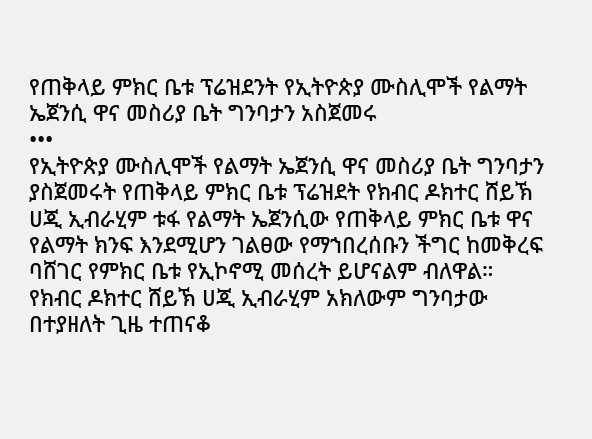የጠቅላይ ምክር ቤቱ ፕሬዝደንት የኢትዮጵያ ሙስሊሞች የልማት ኤጀንሲ ዋና መስሪያ ቤት ግንባታን አስጀመሩ
•••
የኢትዮጵያ ሙስሊሞች የልማት ኤጀንሲ ዋና መስሪያ ቤት ግንባታን ያስጀመሩት የጠቅላይ ምክር ቤቱ ፕሬዝደት የክብር ዶክተር ሸይኽ ሀጂ ኢብራሂም ቱፋ የልማት ኤጀንሲው የጠቅላይ ምክር ቤቱ ዋና የልማት ክንፍ እንደሚሆን ገልፀው የማኀበረሰቡን ችግር ከመቅረፍ ባሸገር የምክር ቤቱ የኢኮኖሚ መሰረት ይሆናልም ብለዋል።
የክብር ዶክተር ሸይኽ ሀጂ ኢብራሂም አክለውም ግንባታው በተያዘለት ጊዜ ተጠናቆ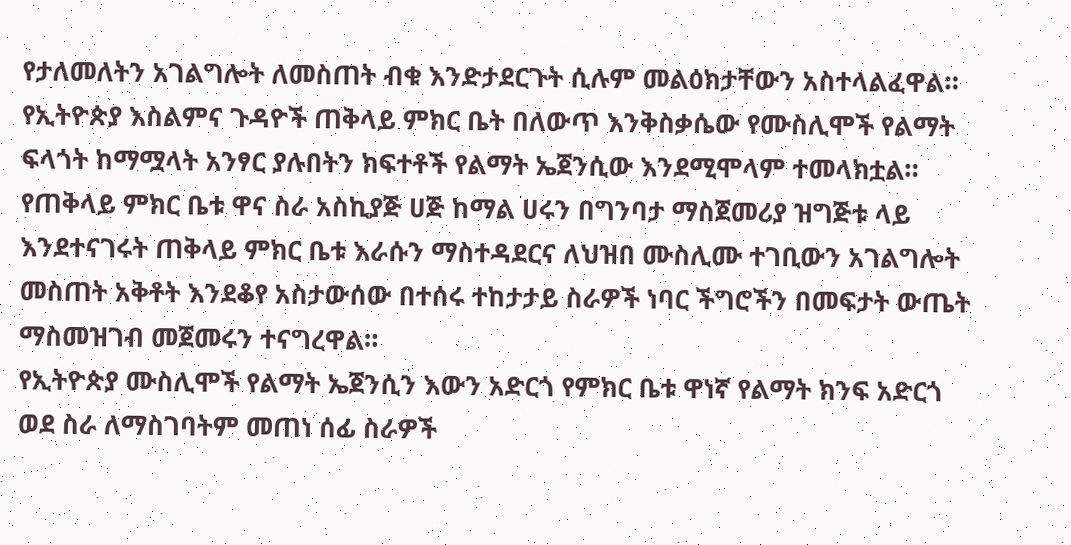የታለመለትን አገልግሎት ለመስጠት ብቁ እንድታደርጉት ሲሉም መልዕክታቸውን አስተላልፈዋል።
የኢትዮጵያ እስልምና ጉዳዮች ጠቅላይ ምክር ቤት በለውጥ እንቅስቃሴው የሙስሊሞች የልማት ፍላጎት ከማሟላት አንፃር ያሉበትን ክፍተቶች የልማት ኤጀንሲው እንደሚሞላም ተመላክቷል።
የጠቅላይ ምክር ቤቱ ዋና ስራ አስኪያጅ ሀጅ ከማል ሀሩን በግንባታ ማስጀመሪያ ዝግጅቱ ላይ እንደተናገሩት ጠቅላይ ምክር ቤቱ እራሱን ማስተዳደርና ለህዝበ ሙስሊሙ ተገቢውን አገልግሎት መስጠት አቅቶት እንደቆየ አስታውሰው በተሰሩ ተከታታይ ስራዎች ነባር ችግሮችን በመፍታት ውጤት ማስመዝገብ መጀመሩን ተናግረዋል።
የኢትዮጵያ ሙስሊሞች የልማት ኤጀንሲን እውን አድርጎ የምክር ቤቱ ዋነኛ የልማት ክንፍ አድርጎ ወደ ስራ ለማስገባትም መጠነ ሰፊ ስራዎች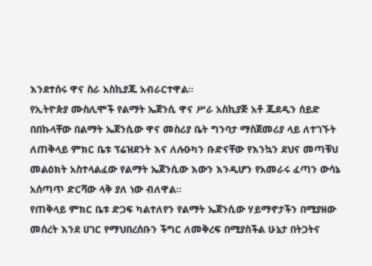እንደተሰሩ ዋና ስራ አስኪያጁ አብራርተዋል።
የኢትዮጵያ ሙስሊሞች የልማት ኤጀንሲ ዋና ሥራ አስኪያጅ አቶ ጁደዲን ሰይድ በበኩላቸው በልማት ኤጀንሲው ዋና መስሪያ ቤት ግንባታ ማስጀመሪያ ላይ ለተገኙት ለጠቅላይ ምክር ቤቱ ፕሬዝደንት እና ለሉዑካን ቡድናቸው የእንኳን ደህና መጣቹህ መልዕክት አስተላልፈው የልማት ኤጀንሲው እውን እንዲሆን የአመራሩ ፈጣን ውሳኔ አሰጣጥ ድርሻው ላቅ ያለ ነው ብለዋል።
የጠቅላይ ምክር ቤቱ ድጋፍ ካልተለየን የልማት ኤጀንሲው ሃይማኖታችን በሚያዘው መሰረት እንደ ሀገር የማህበረሰቡን ችግር ለመቅረፍ በሚያስችል ሁኔታ በትጋትና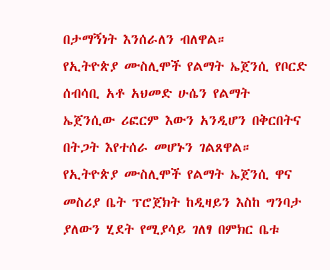በታማኝነት እንሰራለን ብለዋል።
የኢትዮጵያ ሙስሊሞች የልማት ኤጀንሲ የቦርድ ሰብሳቢ አቶ አህመድ ሁሴን የልማት ኤጀንሲው ሪፎርም እውን አንዲሆን በቅርበትና በትጋት እየተሰራ መሆኑን ገልጸዋል።
የኢትዮጵያ ሙስሊሞች የልማት ኤጀንሲ ዋና መስሪያ ቤት ፕሮጀክት ከዲዛይን እስከ ግንባታ ያለውን ሂደት የሚያሳይ ገለፃ በምክር ቤቱ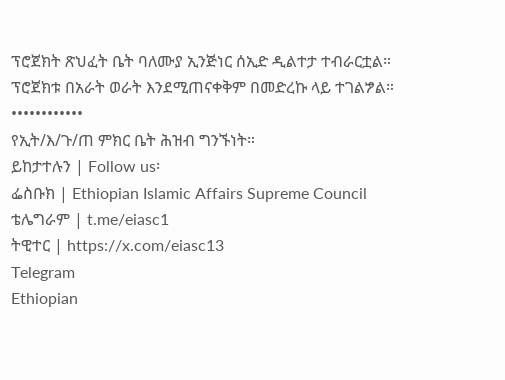ፕሮጀክት ጽህፈት ቤት ባለሙያ ኢንጅነር ሰኢድ ዲልተታ ተብራርቷል።
ፕሮጀክቱ በአራት ወራት እንደሚጠናቀቅም በመድረኩ ላይ ተገልፇል።
••••••••••••
የኢት/እ/ጉ/ጠ ምክር ቤት ሕዝብ ግንኙነት።
ይከታተሉን | Follow us፡
ፌስቡክ | Ethiopian Islamic Affairs Supreme Council
ቴሌግራም | t.me/eiasc1
ትዊተር | https://x.com/eiasc13
Telegram
Ethiopian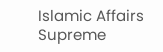Islamic Affairs Supreme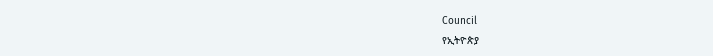Council
የኢትዮጵያ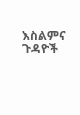እስልምና ጉዳዮች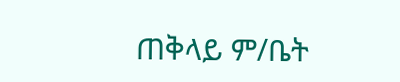ጠቅላይ ም/ቤት